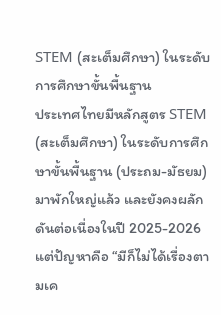STEM (สะเต็มศึกษา) ในระดับการศึกษาขั้นพื้นฐาน
ประเทศไทยมีหลักสูตร STEM (สะเต็มศึกษา) ในระดับการศึกษาขั้นพื้นฐาน (ประถม-มัธยม) มาพักใหญ่แล้ว และยังคงผลักดันต่อเนื่องในปี 2025-2026 แต่ปัญหาคือ “มีก็ไม่ได้เรื่องตามเค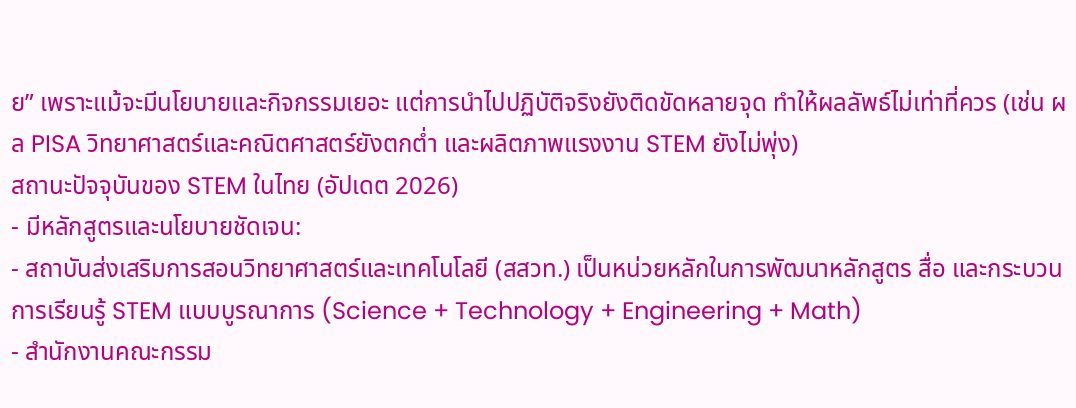ย” เพราะแม้จะมีนโยบายและกิจกรรมเยอะ แต่การนำไปปฏิบัติจริงยังติดขัดหลายจุด ทำให้ผลลัพธ์ไม่เท่าที่ควร (เช่น ผล PISA วิทยาศาสตร์และคณิตศาสตร์ยังตกต่ำ และผลิตภาพแรงงาน STEM ยังไม่พุ่ง)
สถานะปัจจุบันของ STEM ในไทย (อัปเดต 2026)
- มีหลักสูตรและนโยบายชัดเจน:
- สถาบันส่งเสริมการสอนวิทยาศาสตร์และเทคโนโลยี (สสวท.) เป็นหน่วยหลักในการพัฒนาหลักสูตร สื่อ และกระบวนการเรียนรู้ STEM แบบบูรณาการ (Science + Technology + Engineering + Math)
- สำนักงานคณะกรรม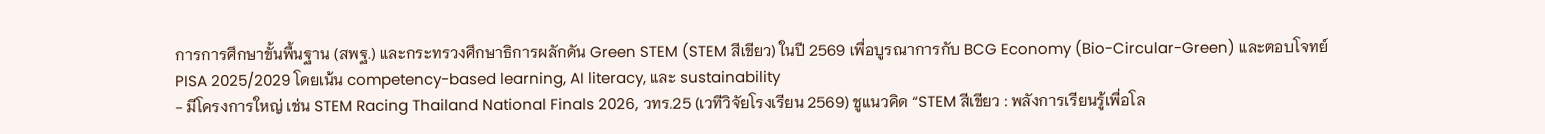การการศึกษาขั้นพื้นฐาน (สพฐ.) และกระทรวงศึกษาธิการผลักดัน Green STEM (STEM สีเขียว) ในปี 2569 เพื่อบูรณาการกับ BCG Economy (Bio-Circular-Green) และตอบโจทย์ PISA 2025/2029 โดยเน้น competency-based learning, AI literacy, และ sustainability
- มีโครงการใหญ่ เช่น STEM Racing Thailand National Finals 2026, วทร.25 (เวทีวิจัยโรงเรียน 2569) ชูแนวคิด “STEM สีเขียว : พลังการเรียนรู้เพื่อโล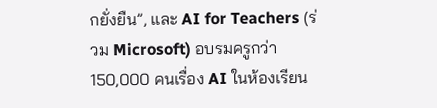กยั่งยืน”, และ AI for Teachers (ร่วม Microsoft) อบรมครูกว่า 150,000 คนเรื่อง AI ในห้องเรียน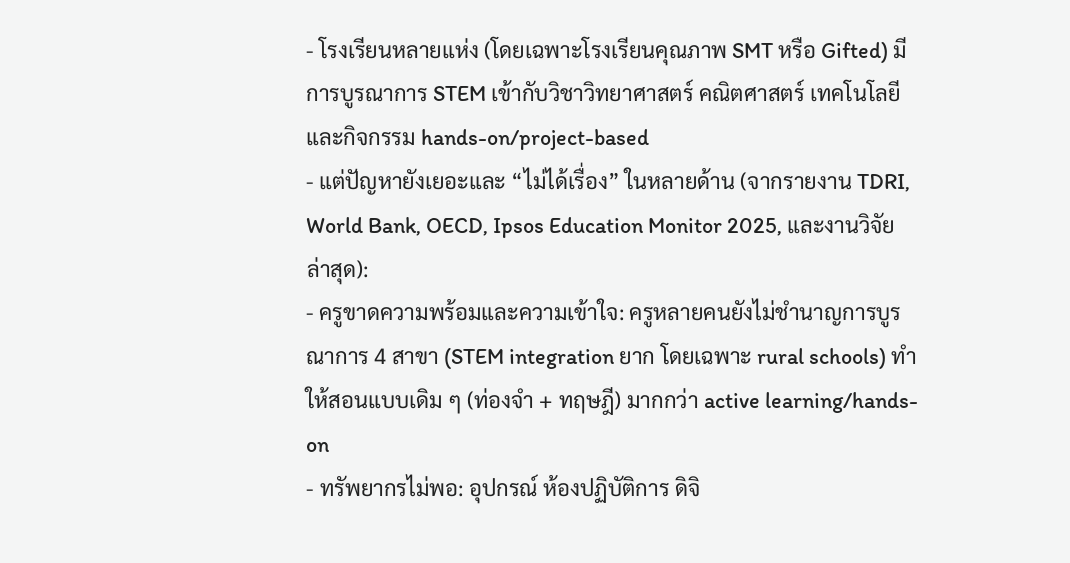- โรงเรียนหลายแห่ง (โดยเฉพาะโรงเรียนคุณภาพ SMT หรือ Gifted) มีการบูรณาการ STEM เข้ากับวิชาวิทยาศาสตร์ คณิตศาสตร์ เทคโนโลยี และกิจกรรม hands-on/project-based
- แต่ปัญหายังเยอะและ “ไม่ได้เรื่อง” ในหลายด้าน (จากรายงาน TDRI, World Bank, OECD, Ipsos Education Monitor 2025, และงานวิจัยล่าสุด):
- ครูขาดความพร้อมและความเข้าใจ: ครูหลายคนยังไม่ชำนาญการบูรณาการ 4 สาขา (STEM integration ยาก โดยเฉพาะ rural schools) ทำให้สอนแบบเดิม ๆ (ท่องจำ + ทฤษฎี) มากกว่า active learning/hands-on
- ทรัพยากรไม่พอ: อุปกรณ์ ห้องปฏิบัติการ ดิจิ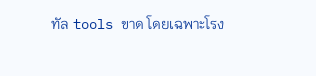ทัล tools ขาด โดยเฉพาะโรง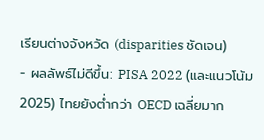เรียนต่างจังหวัด (disparities ชัดเจน)
- ผลลัพธ์ไม่ดีขึ้น: PISA 2022 (และแนวโน้ม 2025) ไทยยังต่ำกว่า OECD เฉลี่ยมาก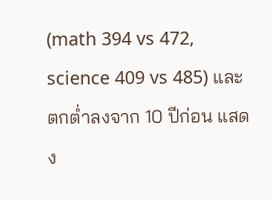(math 394 vs 472, science 409 vs 485) และตกต่ำลงจาก 10 ปีก่อน แสดง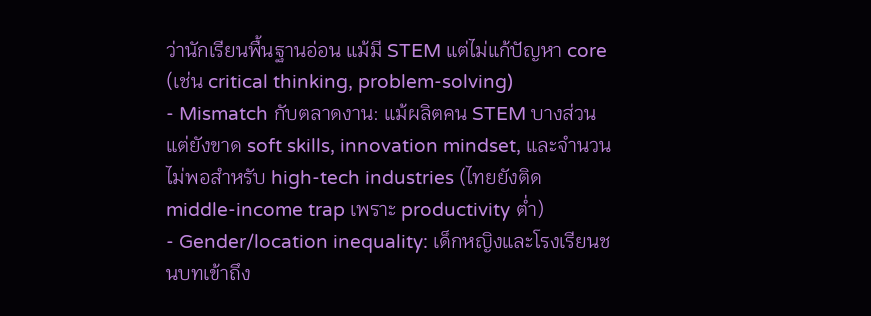ว่านักเรียนพื้นฐานอ่อน แม้มี STEM แต่ไม่แก้ปัญหา core (เช่น critical thinking, problem-solving)
- Mismatch กับตลาดงาน: แม้ผลิตคน STEM บางส่วน แต่ยังขาด soft skills, innovation mindset, และจำนวนไม่พอสำหรับ high-tech industries (ไทยยังติด middle-income trap เพราะ productivity ต่ำ)
- Gender/location inequality: เด็กหญิงและโรงเรียนชนบทเข้าถึง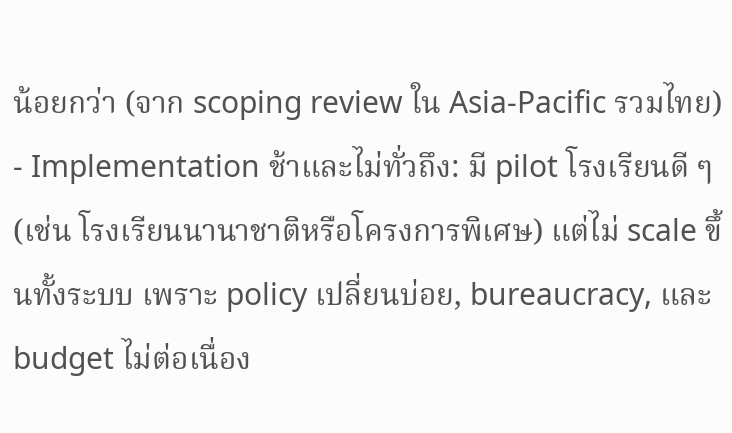น้อยกว่า (จาก scoping review ใน Asia-Pacific รวมไทย)
- Implementation ช้าและไม่ทั่วถึง: มี pilot โรงเรียนดี ๆ (เช่น โรงเรียนนานาชาติหรือโครงการพิเศษ) แต่ไม่ scale ขึ้นทั้งระบบ เพราะ policy เปลี่ยนบ่อย, bureaucracy, และ budget ไม่ต่อเนื่อง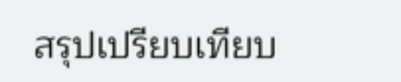สรุปเปรียบเทียบ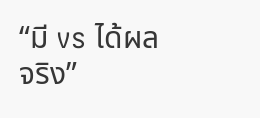“มี vs ได้ผลจริง”